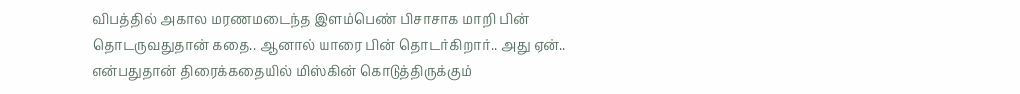விபத்தில் அகால மரணமடைந்த இளம்பெண் பிசாசாக மாறி பின் தொடருவதுதான் கதை.. ஆனால் யாரை பின் தொடர்கிறார்.. அது ஏன்.. என்பதுதான் திரைக்கதையில் மிஸ்கின் கொடுத்திருக்கும்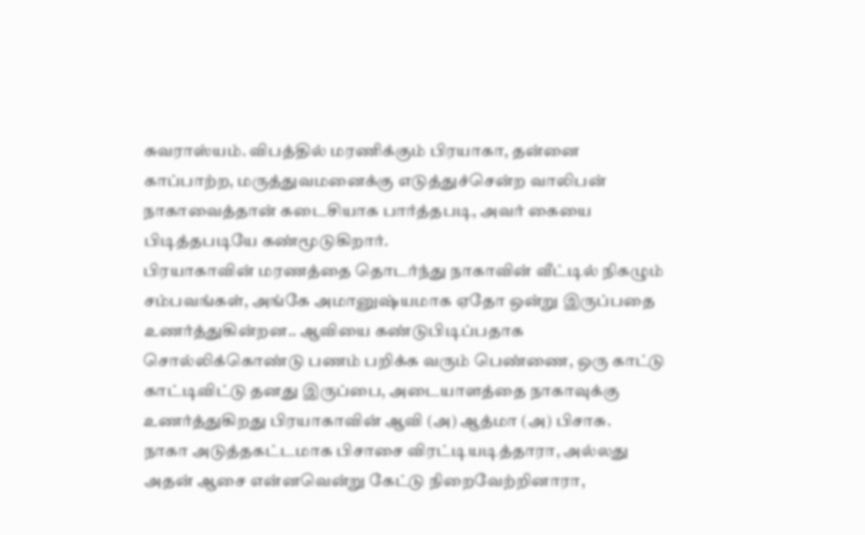சுவராஸ்யம். விபத்தில் மரணிக்கும் பிரயாகா, தன்னை காப்பாற்ற, மருத்துவமனைக்கு எடுத்துச்சென்ற வாலிபன் நாகாவைத்தான் கடைசியாக பார்த்தபடி, அவர் கையை பிடித்தபடியே கண்மூடுகிறார்.
பிரயாகாவின் மரணத்தை தொடர்ந்து நாகாவின் வீட்டில் நிகழும் சம்பவங்கள், அங்கே அமானுஷ்யமாக ஏதோ ஒன்று இருப்பதை உணர்த்துகின்றன.. ஆவியை கண்டுபிடிப்பதாக சொல்லிக்கொண்டு பணம் பறிக்க வரும் பெண்ணை, ஒரு காட்டு காட்டிவிட்டு தனது இருப்பை, அடையாளத்தை நாகாவுக்கு உணர்த்துகிறது பிரயாகாவின் ஆவி (அ) ஆத்மா (அ) பிசாசு.
நாகா அடுத்தகட்டமாக பிசாசை விரட்டியடித்தாரா, அல்லது அதன் ஆசை என்னவென்று கேட்டு நிறைவேற்றினாரா,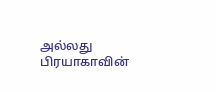அல்லது பிரயாகாவின்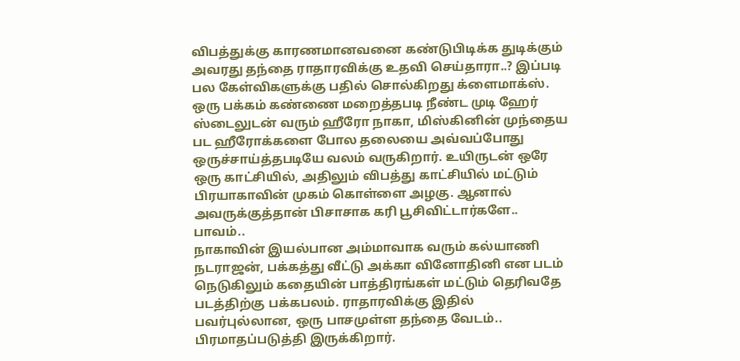விபத்துக்கு காரணமானவனை கண்டுபிடிக்க துடிக்கும் அவரது தந்தை ராதாரவிக்கு உதவி செய்தாரா..? இப்படி பல கேள்விகளுக்கு பதில் சொல்கிறது க்ளைமாக்ஸ்.
ஒரு பக்கம் கண்ணை மறைத்தபடி நீண்ட முடி ஹேர் ஸ்டைலுடன் வரும் ஹீரோ நாகா, மிஸ்கினின் முந்தைய பட ஹீரோக்களை போல தலையை அவ்வப்போது ஒருச்சாய்த்தபடியே வலம் வருகிறார். உயிருடன் ஒரே ஒரு காட்சியில், அதிலும் விபத்து காட்சியில் மட்டும் பிரயாகாவின் முகம் கொள்ளை அழகு. ஆனால் அவருக்குத்தான் பிசாசாக கரி பூசிவிட்டார்களே.. பாவம்..
நாகாவின் இயல்பான அம்மாவாக வரும் கல்யாணி நடராஜன், பக்கத்து வீட்டு அக்கா வினோதினி என படம் நெடுகிலும் கதையின் பாத்திரங்கள் மட்டும் தெரிவதே படத்திற்கு பக்கபலம். ராதாரவிக்கு இதில் பவர்புல்லான, ஒரு பாசமுள்ள தந்தை வேடம்.. பிரமாதப்படுத்தி இருக்கிறார்.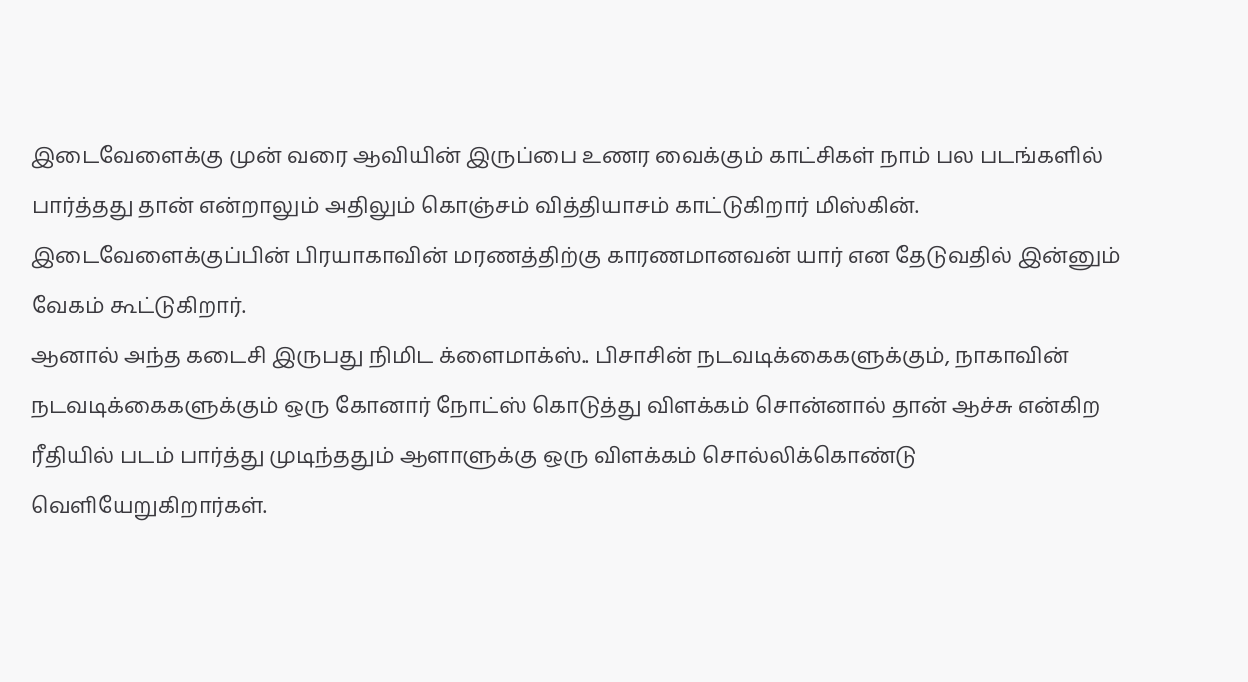இடைவேளைக்கு முன் வரை ஆவியின் இருப்பை உணர வைக்கும் காட்சிகள் நாம் பல படங்களில் பார்த்தது தான் என்றாலும் அதிலும் கொஞ்சம் வித்தியாசம் காட்டுகிறார் மிஸ்கின். இடைவேளைக்குப்பின் பிரயாகாவின் மரணத்திற்கு காரணமானவன் யார் என தேடுவதில் இன்னும் வேகம் கூட்டுகிறார்.
ஆனால் அந்த கடைசி இருபது நிமிட க்ளைமாக்ஸ்.. பிசாசின் நடவடிக்கைகளுக்கும், நாகாவின் நடவடிக்கைகளுக்கும் ஒரு கோனார் நோட்ஸ் கொடுத்து விளக்கம் சொன்னால் தான் ஆச்சு என்கிற ரீதியில் படம் பார்த்து முடிந்ததும் ஆளாளுக்கு ஒரு விளக்கம் சொல்லிக்கொண்டு வெளியேறுகிறார்கள்.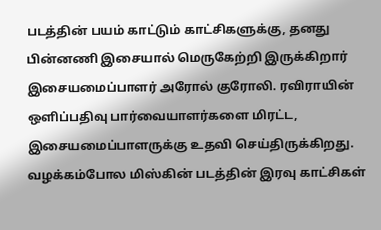படத்தின் பயம் காட்டும் காட்சிகளுக்கு, தனது பின்னணி இசையால் மெருகேற்றி இருக்கிறார் இசையமைப்பாளர் அரோல் குரோலி. ரவிராயின் ஒளிப்பதிவு பார்வையாளர்களை மிரட்ட, இசையமைப்பாளருக்கு உதவி செய்திருக்கிறது. வழக்கம்போல மிஸ்கின் படத்தின் இரவு காட்சிகள்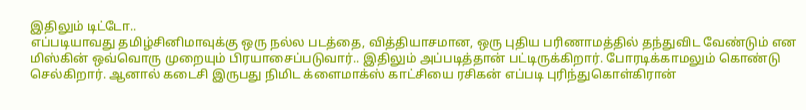இதிலும் டிட்டோ..
எப்படியாவது தமிழ்சினிமாவுக்கு ஒரு நல்ல படத்தை, வித்தியாசமான, ஒரு புதிய பரிணாமத்தில் தந்துவிட வேண்டும் என மிஸ்கின் ஒவ்வொரு முறையும் பிரயாசைப்படுவார்.. இதிலும் அப்படித்தான் பட்டிருக்கிறார். போரடிக்காமலும் கொண்டு செல்கிறார். ஆனால் கடைசி இருபது நிமிட க்ளைமாக்ஸ் காட்சியை ரசிகன் எப்படி புரிந்துகொள்கிரான்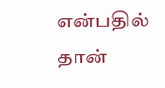என்பதில் தான்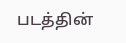படத்தின்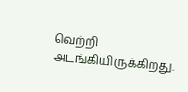வெற்றி அடங்கியிருக்கிறது.